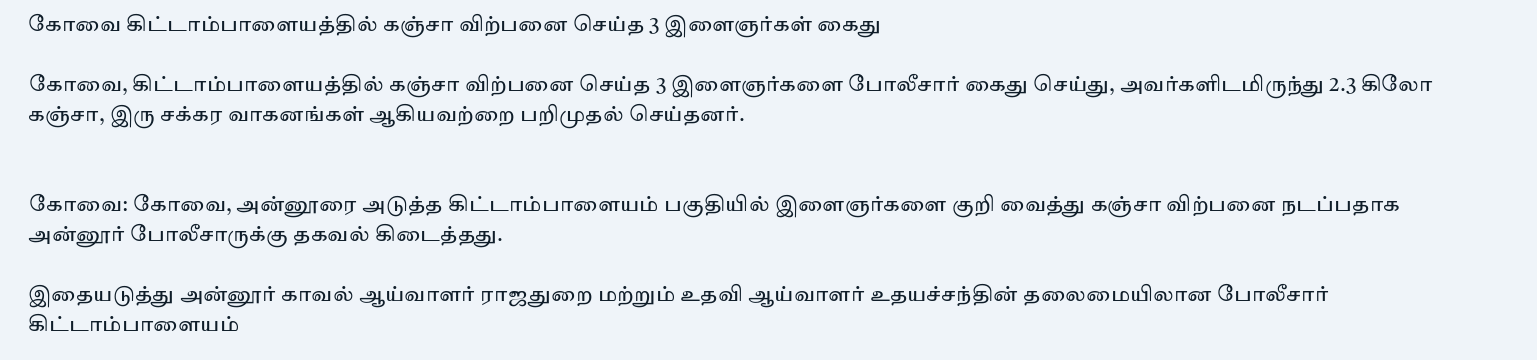கோவை கிட்டாம்பாளையத்தில் கஞ்சா விற்பனை செய்த 3 இளைஞர்கள் கைது

கோவை, கிட்டாம்பாளையத்தில் கஞ்சா விற்பனை செய்த 3 இளைஞர்களை போலீசார் கைது செய்து, அவர்களிடமிருந்து 2.3 கிலோ கஞ்சா, இரு சக்கர வாகனங்கள் ஆகியவற்றை பறிமுதல் செய்தனர்.


கோவை: கோவை, அன்னூரை அடுத்த கிட்டாம்பாளையம் பகுதியில் இளைஞர்களை குறி வைத்து கஞ்சா விற்பனை நடப்பதாக அன்னூர் போலீசாருக்கு தகவல் கிடைத்தது.

இதையடுத்து அன்னூர் காவல் ஆய்வாளர் ராஜதுறை மற்றும் உதவி ஆய்வாளர் உதயச்சந்தின் தலைமையிலான போலீசார் கிட்டாம்பாளையம்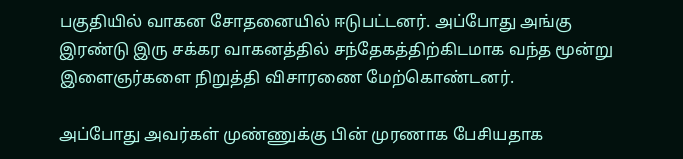பகுதியில் வாகன சோதனையில் ஈடுபட்டனர். அப்போது அங்கு இரண்டு இரு சக்கர வாகனத்தில் சந்தேகத்திற்கிடமாக வந்த மூன்று இளைஞர்களை நிறுத்தி விசாரணை மேற்கொண்டனர்.

அப்போது அவர்கள் முண்ணுக்கு பின் முரணாக பேசியதாக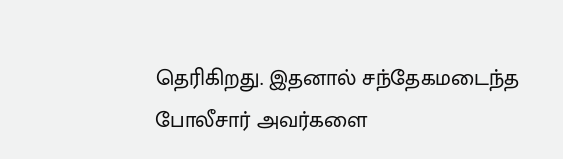தெரிகிறது. இதனால் சந்தேகமடைந்த போலீசார் அவர்களை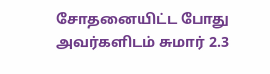சோதனையிட்ட போது அவர்களிடம் சுமார் 2.3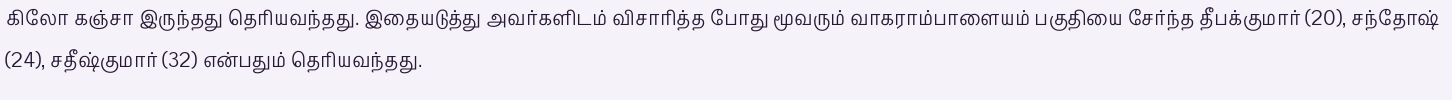கிலோ கஞ்சா இருந்தது தெரியவந்தது. இதையடுத்து அவர்களிடம் விசாரித்த போது மூவரும் வாகராம்பாளையம் பகுதியை சேர்ந்த தீபக்குமார் (20), சந்தோஷ் (24), சதீஷ்குமார் (32) என்பதும் தெரியவந்தது.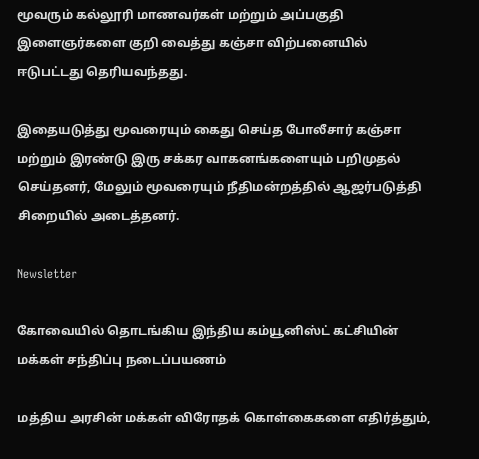மூவரும் கல்லூரி மாணவர்கள் மற்றும் அப்பகுதி இளைஞர்களை குறி வைத்து கஞ்சா விற்பனையில் ஈடுபட்டது தெரியவந்தது.

இதையடுத்து மூவரையும் கைது செய்த போலீசார் கஞ்சா மற்றும் இரண்டு இரு சக்கர வாகனங்களையும் பறிமுதல் செய்தனர், மேலும் மூவரையும் நீதிமன்றத்தில் ஆஜர்படுத்தி சிறையில் அடைத்தனர்.

Newsletter

கோவையில் தொடங்கிய இந்திய கம்யூனிஸ்ட் கட்சியின் மக்கள் சந்திப்பு நடைப்பயணம்

மத்திய அரசின் மக்கள் விரோதக் கொள்கைகளை எதிர்த்தும்,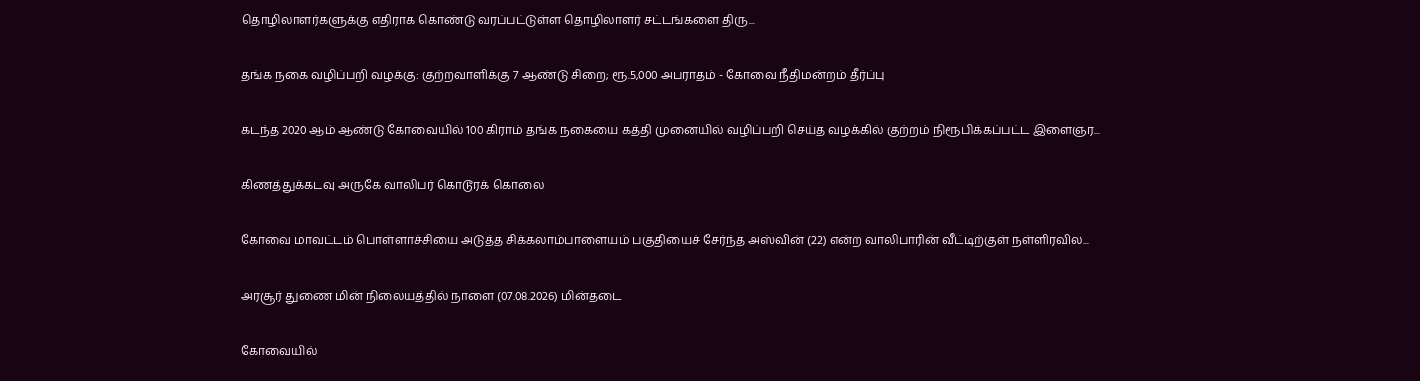தொழிலாளர்களுக்கு எதிராக கொண்டு வரப்பட்டுள்ள தொழிலாளர் சட்டங்களை திரு...

தங்க நகை வழிப்பறி வழக்கு: குற்றவாளிக்கு 7 ஆண்டு சிறை; ரூ.5,000 அபராதம் - கோவை நீதிமன்றம் தீர்ப்பு

கடந்த 2020 ஆம் ஆண்டு கோவையில் 100 கிராம் தங்க நகையை கத்தி முனையில் வழிப்பறி செய்த வழக்கில் குற்றம் நிரூபிக்கப்பட்ட இளைஞர...

கிணத்துக்கடவு அருகே வாலிபர் கொடூரக் கொலை

கோவை மாவட்டம் பொள்ளாச்சியை அடுத்த சிக்கலாம்பாளையம் பகுதியைச் சேர்ந்த அஸ்வின் (22) என்ற வாலிபாரின் வீட்டிற்குள் நள்ளிரவில...

அரசூர் துணை மின் நிலையத்தில் நாளை (07.08.2026) மின்தடை

கோவையில்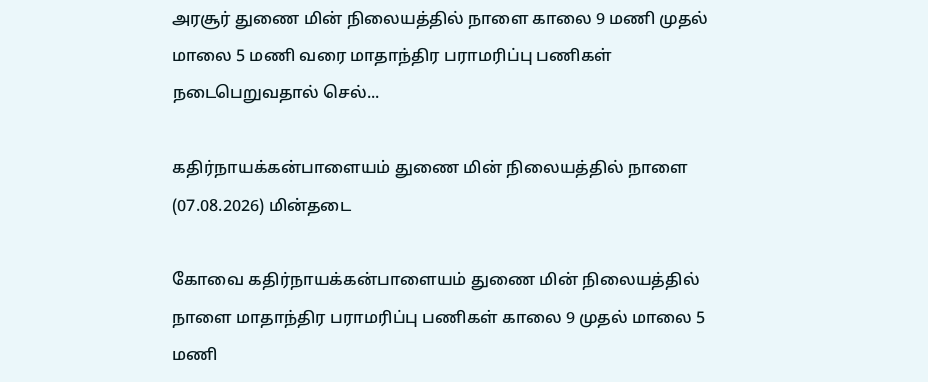அரசூர் துணை மின் நிலையத்தில் நாளை காலை 9 மணி முதல் மாலை 5 மணி வரை மாதாந்திர பராமரிப்பு பணிகள் நடைபெறுவதால் செல்...

கதிர்நாயக்கன்பாளையம் துணை மின் நிலையத்தில் நாளை (07.08.2026) மின்தடை

கோவை கதிர்நாயக்கன்பாளையம் துணை மின் நிலையத்தில் நாளை மாதாந்திர பராமரிப்பு பணிகள் காலை 9 முதல் மாலை 5 மணி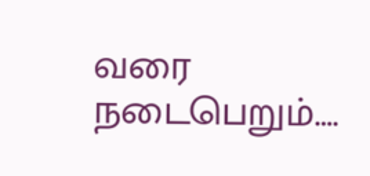வரை நடைபெறும்....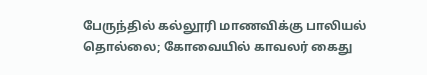பேருந்தில் கல்லூரி மாணவிக்கு பாலியல் தொல்லை; கோவையில் காவலர் கைது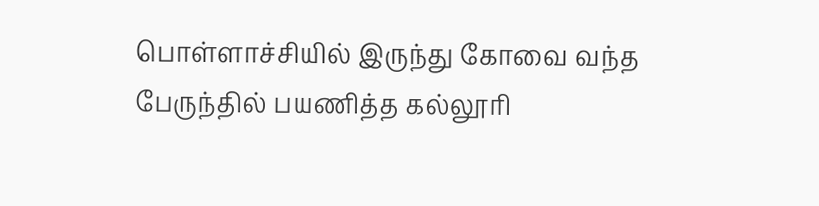பொள்ளாச்சியில் இருந்து கோவை வந்த பேருந்தில் பயணித்த கல்லூரி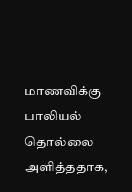மாணவிக்கு பாலியல் தொல்லை அளித்ததாக,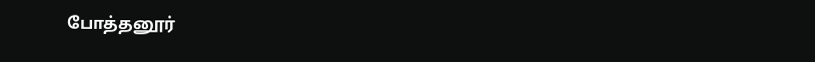போத்தனூர்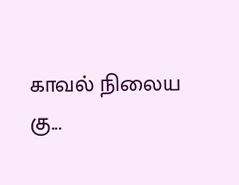காவல் நிலைய கு...